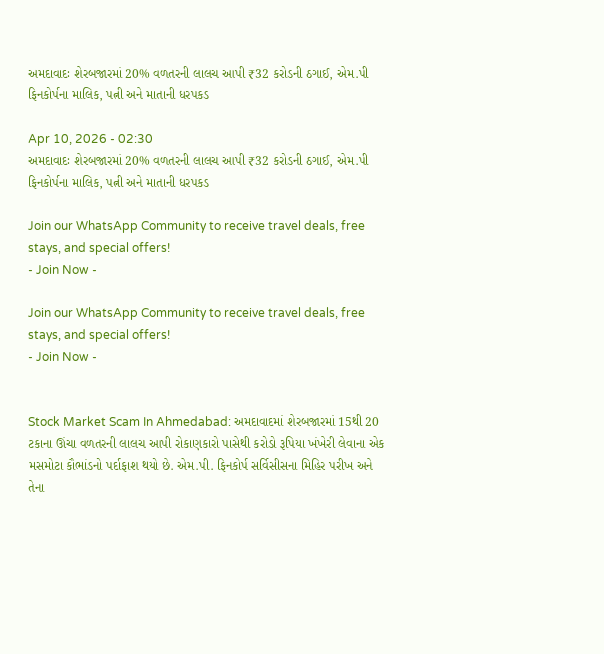અમદાવાદઃ શેરબજારમાં 20% વળતરની લાલચ આપી ₹32 કરોડની ઠગાઈ, એમ.પી ફિનકોર્પના માલિક, પત્ની અને માતાની ધરપકડ

Apr 10, 2026 - 02:30
અમદાવાદઃ શેરબજારમાં 20% વળતરની લાલચ આપી ₹32 કરોડની ઠગાઈ, એમ.પી ફિનકોર્પના માલિક, પત્ની અને માતાની ધરપકડ

Join our WhatsApp Community to receive travel deals, free stays, and special offers!
- Join Now -

Join our WhatsApp Community to receive travel deals, free stays, and special offers!
- Join Now -


Stock Market Scam In Ahmedabad: અમદાવાદમાં શેરબજારમાં 15થી 20 ટકાના ઊંચા વળતરની લાલચ આપી રોકાણકારો પાસેથી કરોડો રૂપિયા ખંખેરી લેવાના એક મસમોટા કૌભાંડનો પર્દાફાશ થયો છે. એમ.પી. ફિનકોર્પ સર્વિસીસના મિહિર પરીખ અને તેના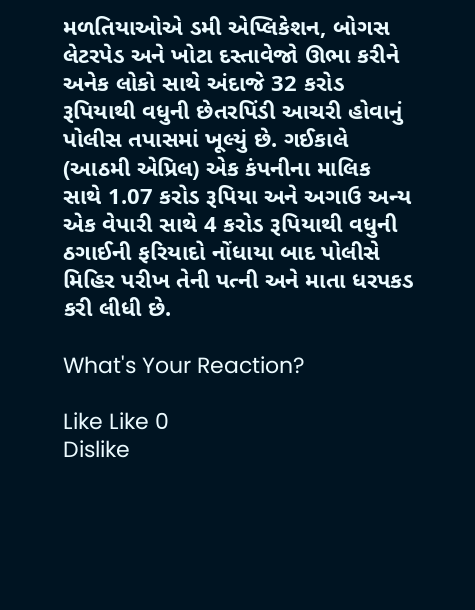મળતિયાઓએ ડમી એપ્લિકેશન, બોગસ લેટરપેડ અને ખોટા દસ્તાવેજો ઊભા કરીને અનેક લોકો સાથે અંદાજે 32 કરોડ રૂપિયાથી વધુની છેતરપિંડી આચરી હોવાનું પોલીસ તપાસમાં ખૂલ્યું છે. ગઈકાલે (આઠમી એપ્રિલ) એક કંપનીના માલિક સાથે 1.07 કરોડ રૂપિયા અને અગાઉ અન્ય એક વેપારી સાથે 4 કરોડ રૂપિયાથી વધુની ઠગાઈની ફરિયાદો નોંધાયા બાદ પોલીસે મિહિર પરીખ તેની પત્ની અને માતા ધરપકડ કરી લીધી છે.

What's Your Reaction?

Like Like 0
Dislike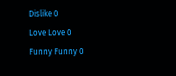Dislike 0
Love Love 0
Funny Funny 0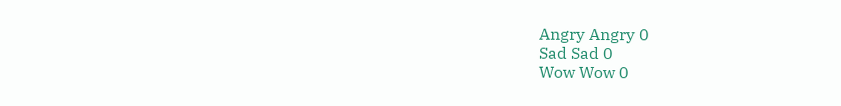Angry Angry 0
Sad Sad 0
Wow Wow 0